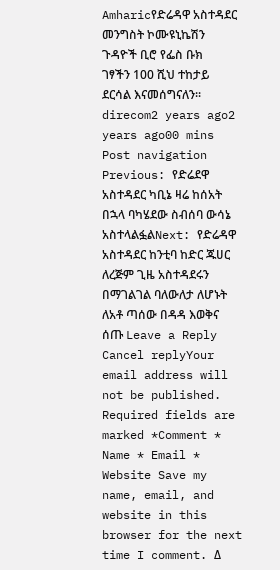Amharicየድሬዳዋ አስተዳደር መንግስት ኮሙዩኒኬሽን ጉዳዮች ቢሮ የፌስ ቡክ ገፃችን 100 ሺህ ተከታይ ደርሳል እናመሰግናለን፡፡ direcom2 years ago2 years ago00 mins Post navigation Previous: የድሬደዋ አስተዳደር ካቢኔ ዛሬ ከሰአት በኋላ ባካሄደው ስብሰባ ውሳኔ አስተላልፏልNext: የድሬዳዋ አስተዳደር ከንቲባ ከድር ጁሀር ለረጅም ጊዜ አስተዳደሩን በማገልገል ባለውለታ ለሆኑት ለአቶ ጣሰው በዳዳ እወቅና ሰጡ Leave a Reply Cancel replyYour email address will not be published. Required fields are marked *Comment * Name * Email * Website Save my name, email, and website in this browser for the next time I comment. Δ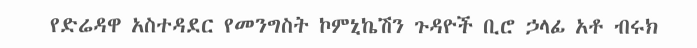የድሬዳዋ አስተዳደር የመንግስት ኮምኒኬሽን ጉዳዮች ቢሮ ኃላፊ አቶ ብሩክ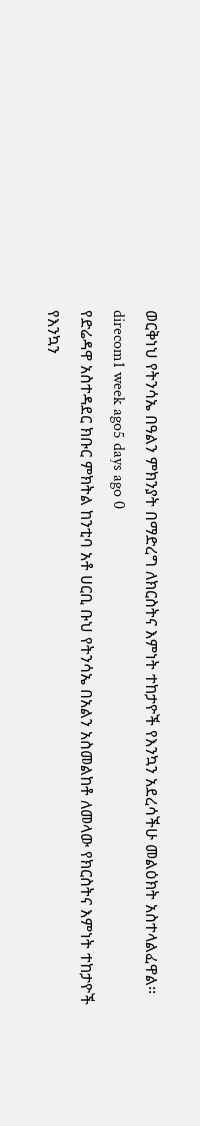ወርቅነህ የትንሳኤ በዓልን ምክንያት በማድረግ ለክርስትና እምነት ተከታዮች የእንኳን አደረሳችሁ መልዕክት አስተላልፈዋል፡፡ direcom1 week ago5 days ago 0
የድሬዳዋ አስተዳደር ክቡር ምክትል ከንቲባ አቶ ሀርቢ ቡህ የትንሳኤ በአልን አስመልከቶ ለመላው የክርስትና እምነት ተከታዮች የእንኳን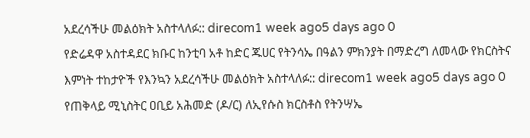አደረሳችሁ መልዕክት አስተላለፉ:: direcom1 week ago5 days ago 0
የድሬዳዋ አስተዳደር ክቡር ከንቲባ አቶ ከድር ጁሀር የትንሳኤ በዓልን ምክንያት በማድረግ ለመላው የክርስትና እምነት ተከታዮች የእንኳን አደረሳችሁ መልዕክት አስተላለፉ:: direcom1 week ago5 days ago 0
የጠቅላይ ሚኒስትር ዐቢይ አሕመድ (ዶ/ር) ለኢየሱስ ክርስቶስ የትንሣኤ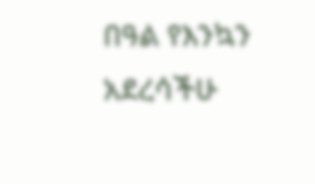በዓል የእንኳን አደረሳችሁ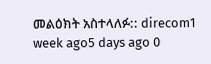መልዕክት አስተላለፉ:: direcom1 week ago5 days ago 0